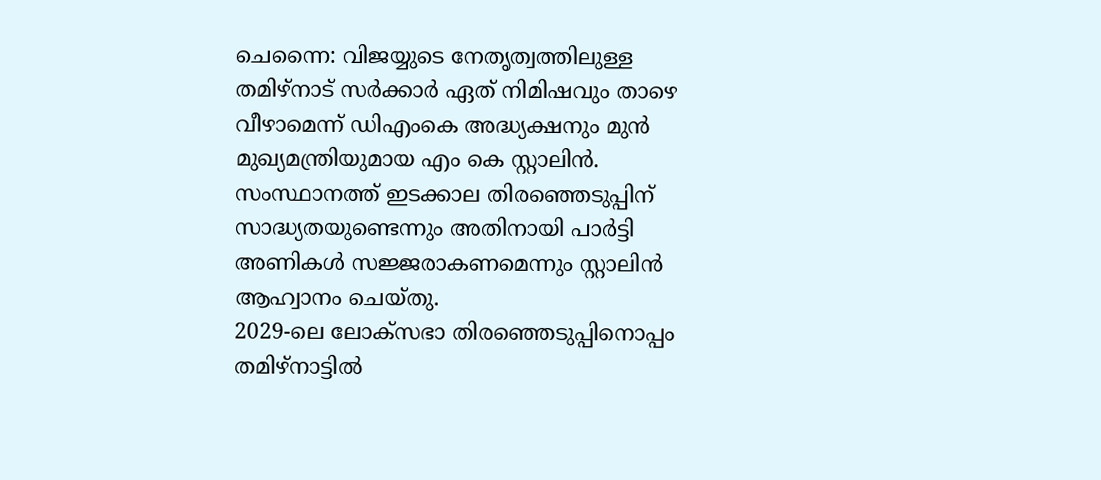ചെന്നൈ: വിജയ്യുടെ നേതൃത്വത്തിലുള്ള തമിഴ്നാട് സർക്കാർ ഏത് നിമിഷവും താഴെ വീഴാമെന്ന് ഡിഎംകെ അദ്ധ്യക്ഷനും മുൻ മുഖ്യമന്ത്രിയുമായ എം കെ സ്റ്റാലിൻ. സംസ്ഥാനത്ത് ഇടക്കാല തിരഞ്ഞെടുപ്പിന് സാദ്ധ്യതയുണ്ടെന്നും അതിനായി പാർട്ടി അണികൾ സജ്ജരാകണമെന്നും സ്റ്റാലിൻ ആഹ്വാനം ചെയ്തു.
2029-ലെ ലോക്സഭാ തിരഞ്ഞെടുപ്പിനൊപ്പം തമിഴ്നാട്ടിൽ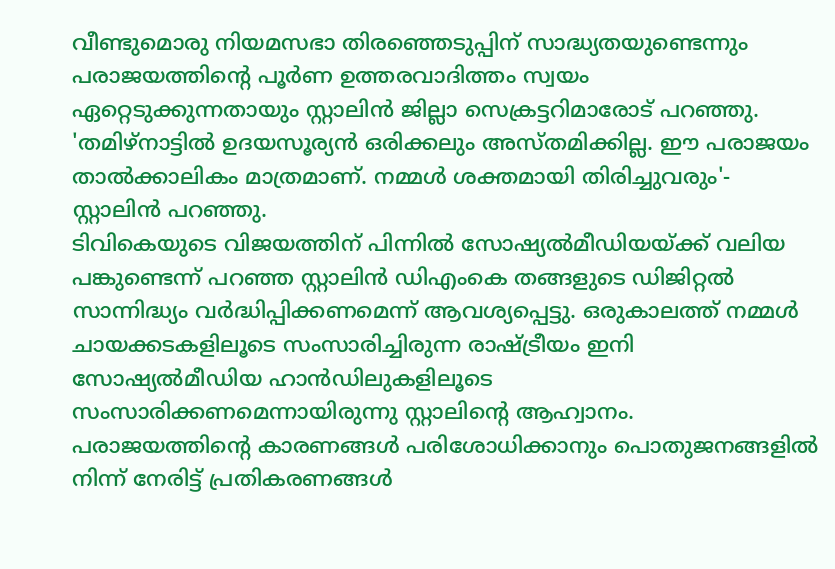വീണ്ടുമൊരു നിയമസഭാ തിരഞ്ഞെടുപ്പിന് സാദ്ധ്യതയുണ്ടെന്നും പരാജയത്തിന്റെ പൂർണ ഉത്തരവാദിത്തം സ്വയം ഏറ്റെടുക്കുന്നതായും സ്റ്റാലിൻ ജില്ലാ സെക്രട്ടറിമാരോട് പറഞ്ഞു. 'തമിഴ്നാട്ടിൽ ഉദയസൂര്യൻ ഒരിക്കലും അസ്തമിക്കില്ല. ഈ പരാജയം താൽക്കാലികം മാത്രമാണ്. നമ്മൾ ശക്തമായി തിരിച്ചുവരും'- സ്റ്റാലിൻ പറഞ്ഞു.
ടിവികെയുടെ വിജയത്തിന് പിന്നിൽ സോഷ്യൽമീഡിയയ്ക്ക് വലിയ പങ്കുണ്ടെന്ന് പറഞ്ഞ സ്റ്റാലിൻ ഡിഎംകെ തങ്ങളുടെ ഡിജിറ്റൽ സാന്നിദ്ധ്യം വർദ്ധിപ്പിക്കണമെന്ന് ആവശ്യപ്പെട്ടു. ഒരുകാലത്ത് നമ്മൾ ചായക്കടകളിലൂടെ സംസാരിച്ചിരുന്ന രാഷ്ട്രീയം ഇനി സോഷ്യൽമീഡിയ ഹാൻഡിലുകളിലൂടെ സംസാരിക്കണമെന്നായിരുന്നു സ്റ്റാലിന്റെ ആഹ്വാനം.
പരാജയത്തിന്റെ കാരണങ്ങൾ പരിശോധിക്കാനും പൊതുജനങ്ങളിൽ നിന്ന് നേരിട്ട് പ്രതികരണങ്ങൾ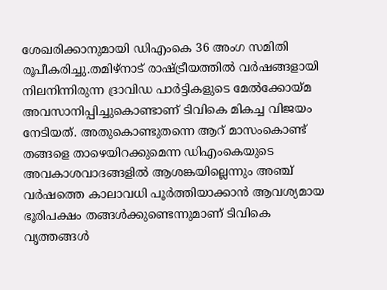ശേഖരിക്കാനുമായി ഡിഎംകെ 36 അംഗ സമിതി രൂപീകരിച്ചു.തമിഴ്നാട് രാഷ്ട്രീയത്തിൽ വർഷങ്ങളായി നിലനിന്നിരുന്ന ദ്രാവിഡ പാർട്ടികളുടെ മേൽക്കോയ്മ അവസാനിപ്പിച്ചുകൊണ്ടാണ് ടിവികെ മികച്ച വിജയം നേടിയത്. അതുകൊണ്ടുതന്നെ ആറ് മാസംകൊണ്ട് തങ്ങളെ താഴെയിറക്കുമെന്ന ഡിഎംകെയുടെ അവകാശവാദങ്ങളിൽ ആശങ്കയില്ലെന്നും അഞ്ച് വർഷത്തെ കാലാവധി പൂർത്തിയാക്കാൻ ആവശ്യമായ ഭൂരിപക്ഷം തങ്ങൾക്കുണ്ടെന്നുമാണ് ടിവികെ വൃത്തങ്ങൾ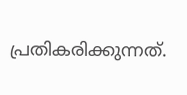പ്രതികരിക്കുന്നത്.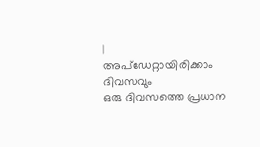|
അപ്ഡേറ്റായിരിക്കാം ദിവസവും
ഒരു ദിവസത്തെ പ്രധാന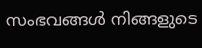സംഭവങ്ങൾ നിങ്ങളുടെ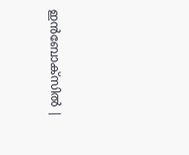ഇൻബോക്സിൽ |